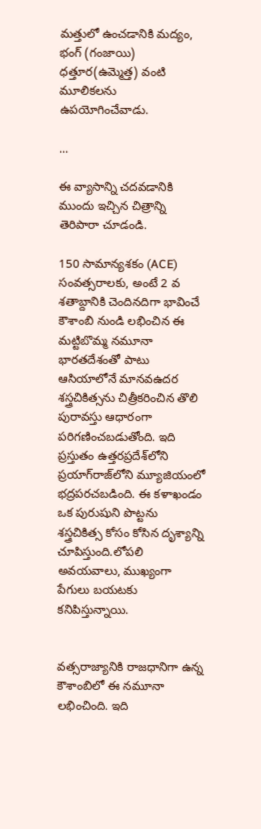మత్తులో ఉంచడానికి మద్యం, భంగ్ (గంజాయి) ధత్తూర(ఉమ్మెత్త) వంటి మూలికలను ఉపయోగించేవాడు.

...

ఈ వ్యాసాన్ని చదవడానికి ముందు ఇచ్చిన చిత్రాన్ని తెరిపారా చూడండి.

150 సామాన్యశకం (ACE)  సంవత్సరాలకు, అంటే 2 వ శతాబ్దానికి చెందినదిగా భావించే కౌశాంబి నుండి లభించిన ఈ మట్టిబొమ్మ నమూనా భారతదేశంతో పాటు ఆసియాలోనే మానవఉదర శస్త్రచికిత్సను చిత్రీకరించిన తొలి పురావస్తు ఆధారంగా పరిగణించబడుతోంది. ఇది ప్రస్తుతం ఉత్తరప్రదేశ్‌లోని ప్రయాగ్‌రాజ్‌లోని మ్యూజియంలో భద్రపరచబడింది. ఈ కళాఖండం ఒక పురుషుని పొట్టను శస్త్రచికిత్స కోసం కోసిన దృశ్యాన్ని చూపిస్తుంది.లోపలి అవయవాలు, ముఖ్యంగా పేగులు బయటకు కనిపిస్తున్నాయి.


వత్సరాజ్యానికి రాజధానిగా ఉన్న కౌశాంబిలో ఈ నమూనా లభించింది. ఇది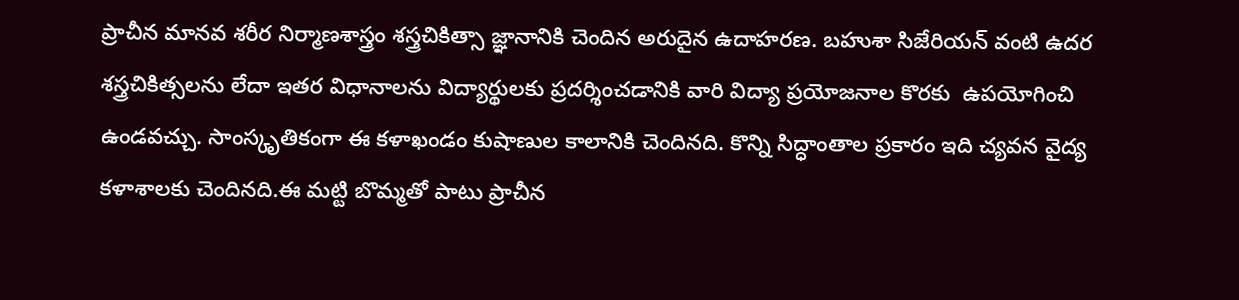ప్రాచీన మానవ శరీర నిర్మాణశాస్త్రం శస్త్రచికిత్సా జ్ఞానానికి చెందిన అరుదైన ఉదాహరణ. బహుశా సిజేరియన్ వంటి ఉదర శస్త్రచికిత్సలను లేదా ఇతర విధానాలను విద్యార్థులకు ప్రదర్శించడానికి వారి విద్యా ప్రయోజనాల కొరకు  ఉపయోగించి ఉండవచ్చు. సాంస్కృతికంగా ఈ కళాఖండం కుషాణుల కాలానికి చెందినది. కొన్ని సిద్ధాంతాల ప్రకారం ఇది చ్యవన వైద్య కళాశాలకు చెందినది.ఈ మట్టి బొమ్మతో పాటు ప్రాచీన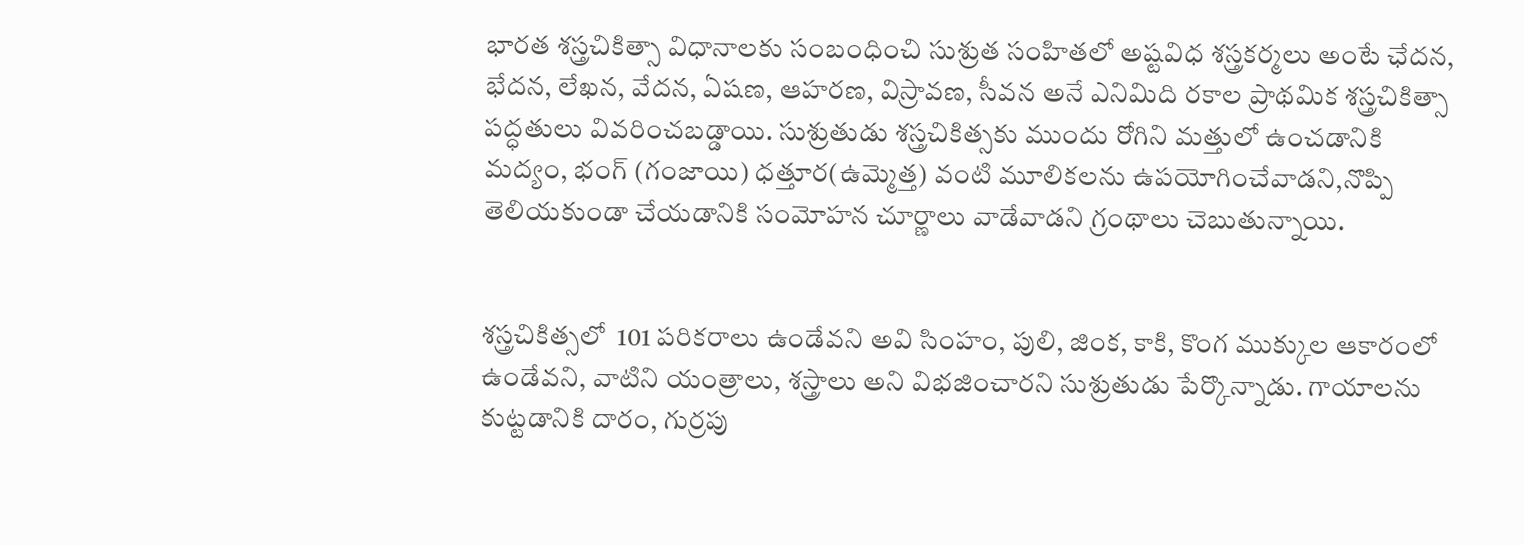భారత శస్త్రచికిత్సా విధానాలకు సంబంధించి సుశ్రుత సంహితలో అష్టవిధ శస్త్రకర్మలు అంటే ఛేదన, భేదన, లేఖన, వేదన, ఏషణ, ఆహరణ, విస్రావణ, సీవన అనే ఎనిమిది రకాల ప్రాథమిక శస్త్రచికిత్సా పద్ధతులు వివరించబడ్డాయి. సుశ్రుతుడు శస్త్రచికిత్సకు ముందు రోగిని మత్తులో ఉంచడానికి మద్యం, భంగ్ (గంజాయి) ధత్తూర(ఉమ్మెత్త) వంటి మూలికలను ఉపయోగించేవాడని,నొప్పి తెలియకుండా చేయడానికి సంమోహన చూర్ణాలు వాడేవాడని గ్రంథాలు చెబుతున్నాయి.


శస్త్రచికిత్సలో  101 పరికరాలు ఉండేవని అవి సింహం, పులి, జింక, కాకి, కొంగ ముక్కుల ఆకారంలో ఉండేవని, వాటిని యంత్రాలు, శస్త్రాలు అని విభజించారని సుశ్రుతుడు పేర్కొన్నాడు. గాయాలను కుట్టడానికి దారం, గుర్రపు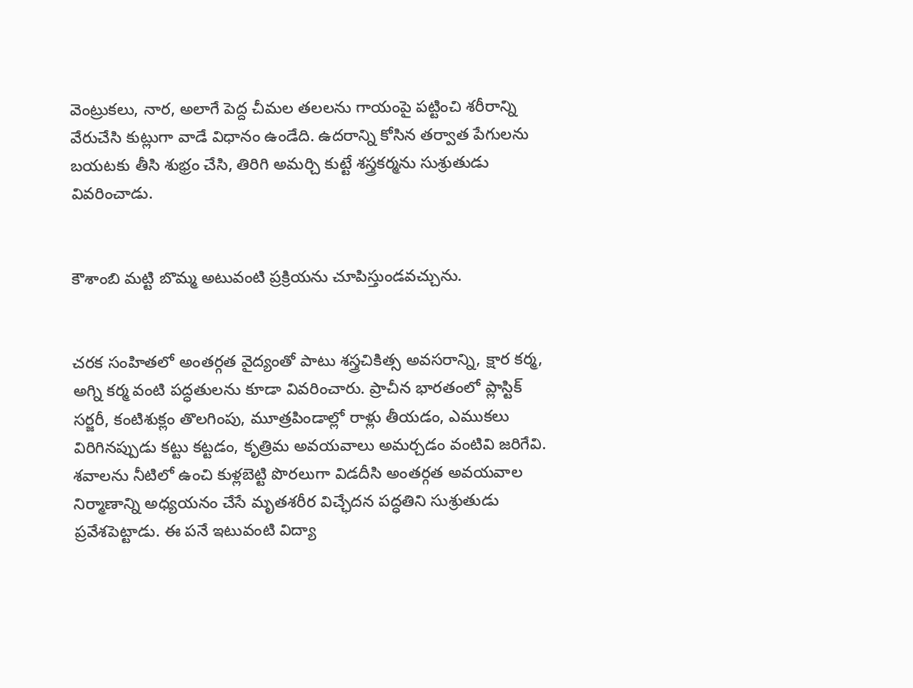వెంట్రుకలు, నార, అలాగే పెద్ద చీమల తలలను గాయంపై పట్టించి శరీరాన్ని వేరుచేసి కుట్లుగా వాడే విధానం ఉండేది. ఉదరాన్ని కోసిన తర్వాత పేగులను బయటకు తీసి శుభ్రం చేసి, తిరిగి అమర్చి కుట్టే శస్త్రకర్మను సుశ్రుతుడు వివరించాడు.


కౌశాంబి మట్టి బొమ్మ అటువంటి ప్రక్రియను చూపిస్తుండవచ్చును.


చరక సంహితలో అంతర్గత వైద్యంతో పాటు శస్త్రచికిత్స అవసరాన్ని, క్షార కర్మ, అగ్ని కర్మ వంటి పద్ధతులను కూడా వివరించారు. ప్రాచీన భారతంలో ప్లాస్టిక్ సర్జరీ, కంటిశుక్లం తొలగింపు, మూత్రపిండాల్లో రాళ్లు తీయడం, ఎముకలు విరిగినప్పుడు కట్టు కట్టడం, కృత్రిమ అవయవాలు అమర్చడం వంటివి జరిగేవి. శవాలను నీటిలో ఉంచి కుళ్లబెట్టి పొరలుగా విడదీసి అంతర్గత అవయవాల నిర్మాణాన్ని అధ్యయనం చేసే మృతశరీర విచ్ఛేదన పద్ధతిని సుశ్రుతుడు ప్రవేశపెట్టాడు. ఈ పనే ఇటువంటి విద్యా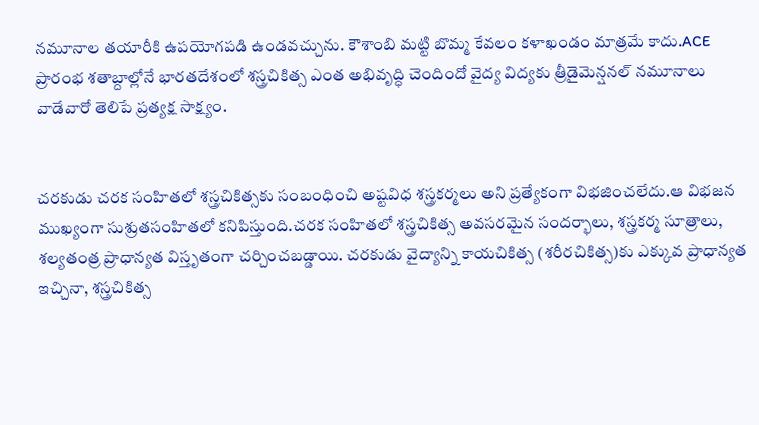నమూనాల తయారీకి ఉపయోగపడి ఉండవచ్చును. కౌశాంబి మట్టి బొమ్మ కేవలం కళాఖండం మాత్రమే కాదు.ACE  ప్రారంభ శతాబ్దాల్లోనే భారతదేశంలో శస్త్రచికిత్స ఎంత అభివృద్ధి చెందిందో వైద్య విద్యకు త్రీడైమెన్షనల్ నమూనాలు వాడేవారో తెలిపే ప్రత్యక్ష సాక్ష్యం.


చరకుడు చరక సంహితలో శస్త్రచికిత్సకు సంబంధించి అష్టవిధ శస్త్రకర్మలు అని ప్రత్యేకంగా విభజించలేదు.ఆ విభజన ముఖ్యంగా సుశ్రుతసంహితలో కనిపిస్తుంది.చరక సంహితలో శస్త్రచికిత్స అవసరమైన సందర్భాలు, శస్త్రకర్మ సూత్రాలు, శల్యతంత్ర ప్రాధాన్యత విస్తృతంగా చర్చించబడ్డాయి. చరకుడు వైద్యాన్ని కాయచికిత్స (శరీరచికిత్స)కు ఎక్కువ ప్రాధాన్యత ఇచ్చినా, శస్త్రచికిత్స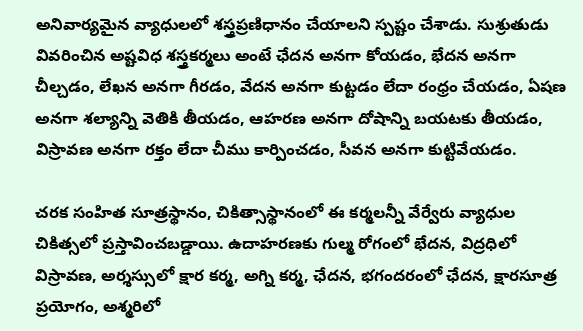అనివార్యమైన వ్యాధులలో శస్త్రప్రణిధానం చేయాలని స్పష్టం చేశాడు. సుశ్రుతుడు వివరించిన అష్టవిధ శస్త్రకర్మలు అంటే ఛేదన అనగా కోయడం, భేదన అనగా చీల్చడం, లేఖన అనగా గీరడం, వేదన అనగా కుట్టడం లేదా రంధ్రం చేయడం, ఏషణ అనగా శల్యాన్ని వెతికి తీయడం, ఆహరణ అనగా దోషాన్ని బయటకు తీయడం, విస్రావణ అనగా రక్తం లేదా చీము కార్పించడం, సీవన అనగా కుట్టివేయడం.

చరక సంహిత సూత్రస్థానం, చికిత్సాస్థానంలో ఈ కర్మలన్నీ వేర్వేరు వ్యాధుల చికిత్సలో ప్రస్తావించబడ్డాయి. ఉదాహరణకు గుల్మ రోగంలో భేదన, విద్రధిలో విస్రావణ, అర్శస్సులో క్షార కర్మ, అగ్ని కర్మ, ఛేదన, భగందరంలో ఛేదన, క్షారసూత్ర ప్రయోగం, అశ్మరిలో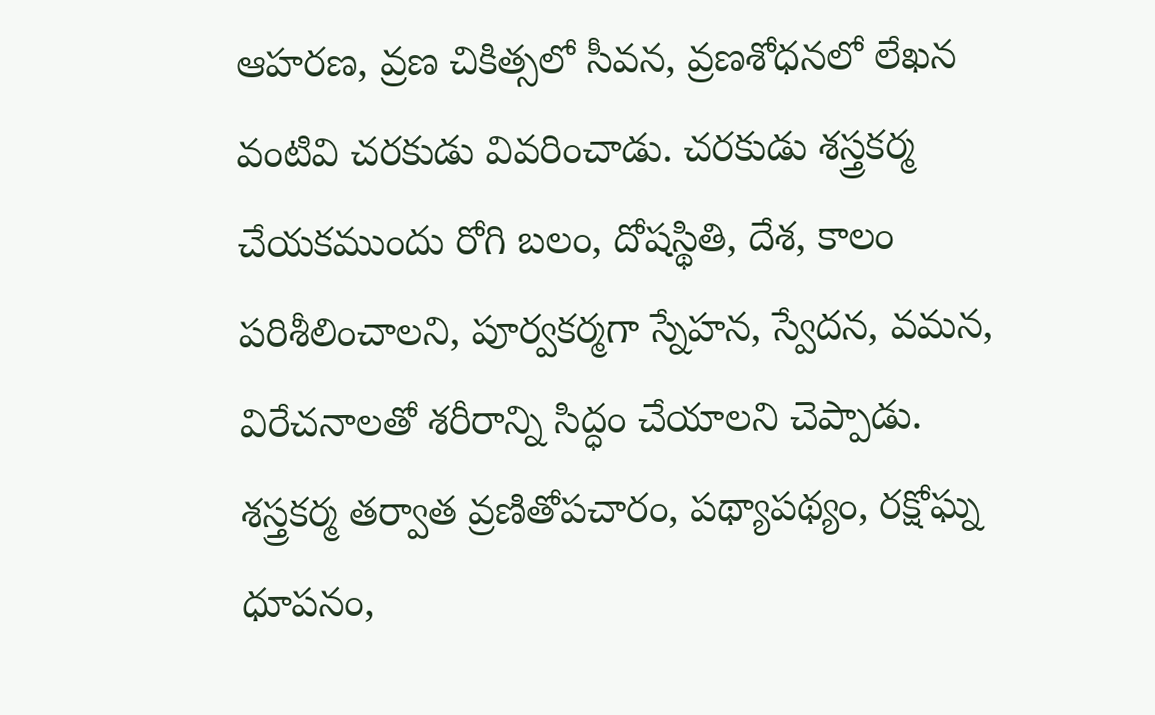ఆహరణ, వ్రణ చికిత్సలో సీవన, వ్రణశోధనలో లేఖన వంటివి చరకుడు వివరించాడు. చరకుడు శస్త్రకర్మ చేయకముందు రోగి బలం, దోషస్థితి, దేశ, కాలం పరిశీలించాలని, పూర్వకర్మగా స్నేహన, స్వేదన, వమన, విరేచనాలతో శరీరాన్ని సిద్ధం చేయాలని చెప్పాడు. శస్త్రకర్మ తర్వాత వ్రణితోపచారం, పథ్యాపథ్యం, రక్షోఘ్న ధూపనం,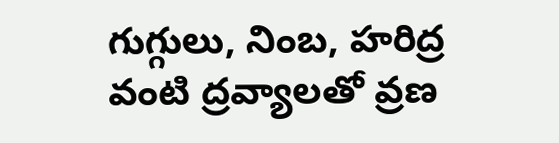గుగ్గులు, నింబ, హరిద్ర వంటి ద్రవ్యాలతో వ్రణ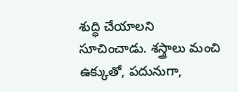శుద్ధి చేయాలని సూచించాడు. శస్త్రాలు మంచి ఉక్కుతో, పదునుగా,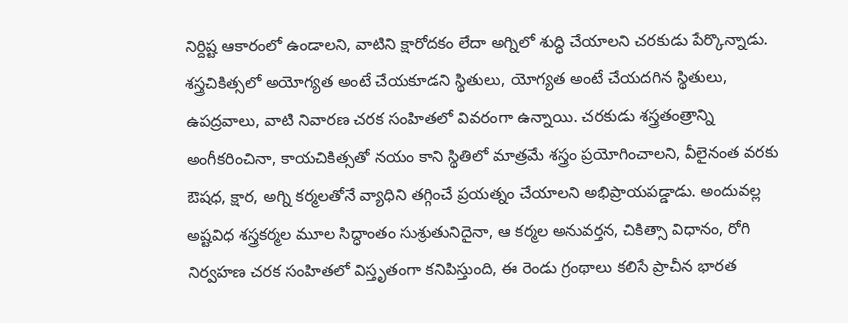నిర్దిష్ట ఆకారంలో ఉండాలని, వాటిని క్షారోదకం లేదా అగ్నిలో శుద్ధి చేయాలని చరకుడు పేర్కొన్నాడు. శస్త్రచికిత్సలో అయోగ్యత అంటే చేయకూడని స్థితులు, యోగ్యత అంటే చేయదగిన స్థితులు, ఉపద్రవాలు, వాటి నివారణ చరక సంహితలో వివరంగా ఉన్నాయి. చరకుడు శస్త్రతంత్రాన్ని అంగీకరించినా, కాయచికిత్సతో నయం కాని స్థితిలో మాత్రమే శస్త్రం ప్రయోగించాలని, వీలైనంత వరకు ఔషధ, క్షార, అగ్ని కర్మలతోనే వ్యాధిని తగ్గించే ప్రయత్నం చేయాలని అభిప్రాయపడ్డాడు. అందువల్ల అష్టవిధ శస్త్రకర్మల మూల సిద్ధాంతం సుశ్రుతునిదైనా, ఆ కర్మల అనువర్తన, చికిత్సా విధానం, రోగి నిర్వహణ చరక సంహితలో విస్తృతంగా కనిపిస్తుంది, ఈ రెండు గ్రంథాలు కలిసే ప్రాచీన భారత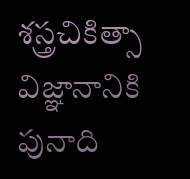శస్త్రచికిత్సా విజ్ఞానానికి పునాది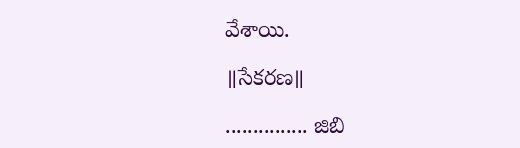వేశాయి.

॥సేకరణ॥

............... జిబి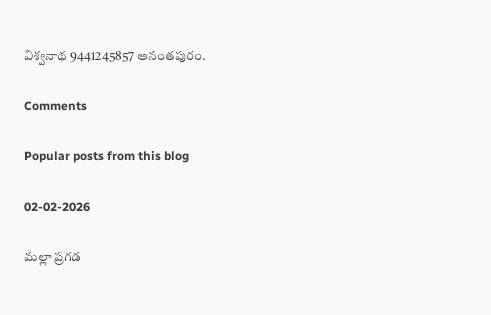విశ్వనాథ 9441245857 అనంతపురం.

Comments

Popular posts from this blog

02-02-2026

మల్లా ప్రగడ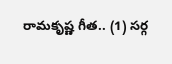రామకృష్ణ గీత.. (1) సర్గ